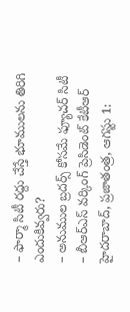– ఫార్మా సిటీ రద్దు చేస్తే భూములను తిరిగి ఎందుకివ్వరు?
– అనుముల బ్రదర్స్ కోసమే ఫ్యూచర్ సిటీ
– బీఆర్ఎస్ వర్కింగ్ ప్రెసిడెంట్ కేటీఆర్
హైదరాబాద్, ప్రజాతంత్ర, ఆగస్టు 1: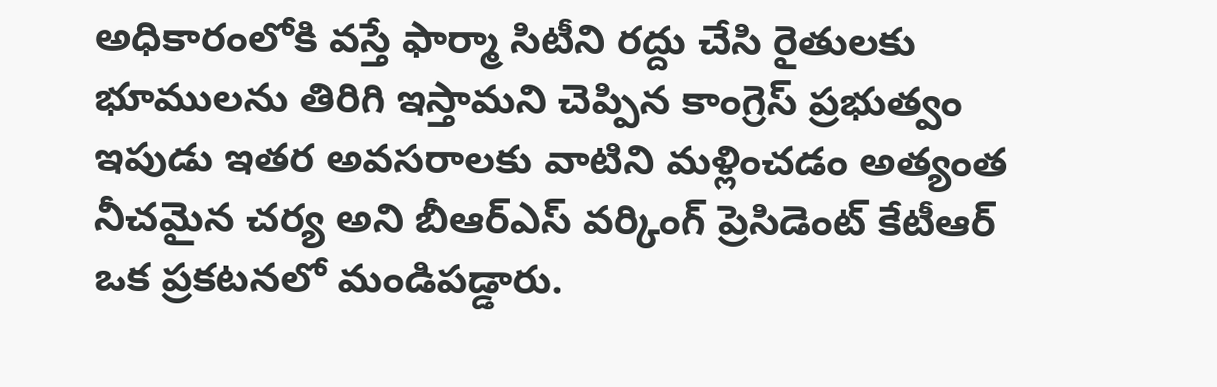అధికారంలోకి వస్తే ఫార్మా సిటీని రద్దు చేసి రైతులకు భూములను తిరిగి ఇస్తామని చెప్పిన కాంగ్రెస్ ప్రభుత్వం ఇపుడు ఇతర అవసరాలకు వాటిని మళ్లించడం అత్యంత నీచమైన చర్య అని బీఆర్ఎస్ వర్కింగ్ ప్రెసిడెంట్ కేటీఆర్ ఒక ప్రకటనలో మండిపడ్డారు.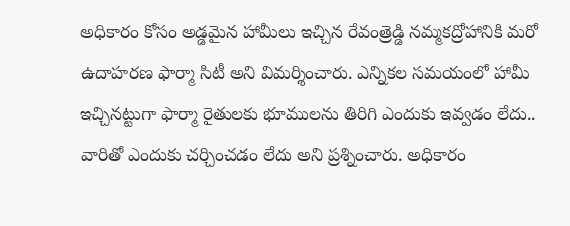అధికారం కోసం అడ్డమైన హామీలు ఇచ్చిన రేవంత్రెడ్డి నమ్మకద్రోహానికి మరో ఉదాహరణ ఫార్మా సిటీ అని విమర్శించారు. ఎన్నికల సమయంలో హామీ ఇచ్చినట్టుగా ఫార్మా రైతులకు భూములను తిరిగి ఎందుకు ఇవ్వడం లేదు.. వారితో ఎందుకు చర్చించడం లేదు అని ప్రశ్నించారు. అధికారం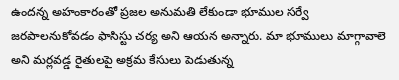ఉందన్న అహంకారంతో ప్రజల అనుమతి లేకుండా భూముల సర్వే జరపాలనుకోవడం ఫాసిస్టు చర్య అని ఆయన అన్నారు. మా భూములు మాగ్గావాలె అని మర్లవడ్డ రైతులపై అక్రమ కేసులు పెడుతున్న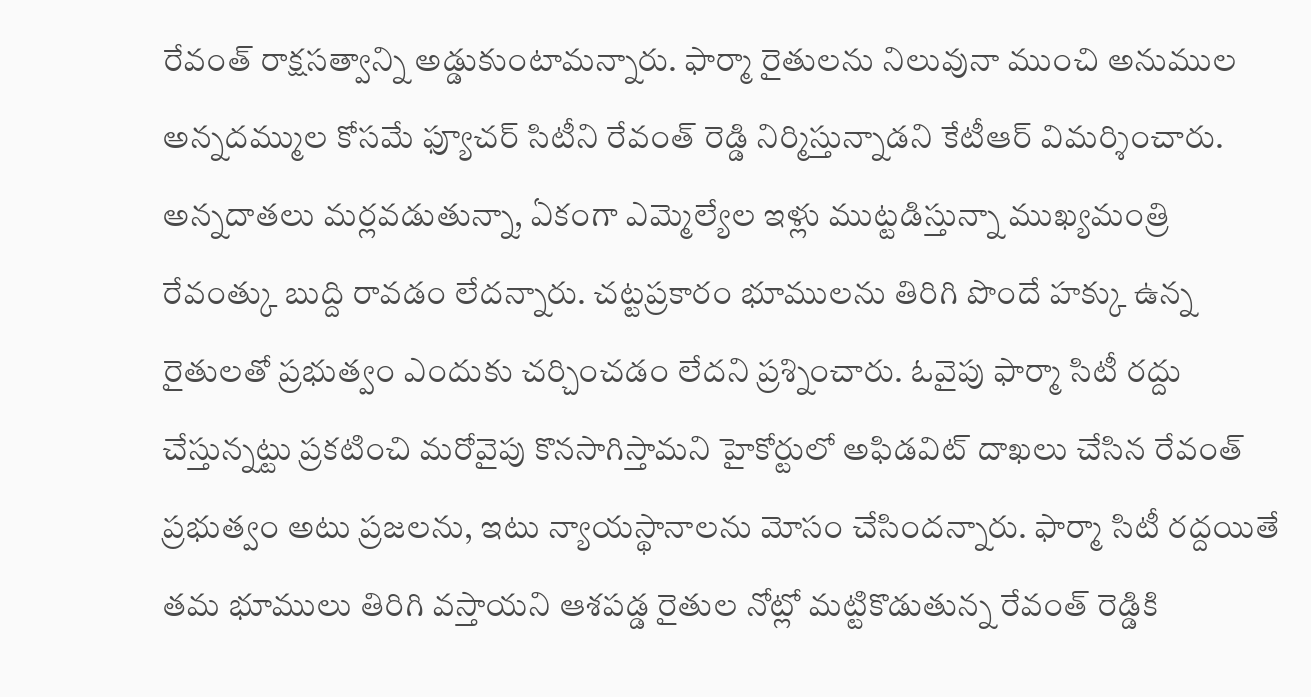రేవంత్ రాక్షసత్వాన్ని అడ్డుకుంటామన్నారు. ఫార్మా రైతులను నిలువునా ముంచి అనుముల అన్నదమ్ముల కోసమే ఫ్యూచర్ సిటీని రేవంత్ రెడ్డి నిర్మిస్తున్నాడని కేటీఆర్ విమర్శించారు. అన్నదాతలు మర్లవడుతున్నా, ఏకంగా ఎమ్మెల్యేల ఇళ్లు ముట్టడిస్తున్నా ముఖ్యమంత్రి రేవంత్కు బుద్ది రావడం లేదన్నారు. చట్టప్రకారం భూములను తిరిగి పొందే హక్కు ఉన్న రైతులతో ప్రభుత్వం ఎందుకు చర్చించడం లేదని ప్రశ్నించారు. ఓవైపు ఫార్మా సిటీ రద్దు చేస్తున్నట్టు ప్రకటించి మరోవైపు కొనసాగిస్తామని హైకోర్టులో అఫిడవిట్ దాఖలు చేసిన రేవంత్ ప్రభుత్వం అటు ప్రజలను, ఇటు న్యాయస్థానాలను మోసం చేసిందన్నారు. ఫార్మా సిటీ రద్దయితే తమ భూములు తిరిగి వస్తాయని ఆశపడ్డ రైతుల నోట్లో మట్టికొడుతున్న రేవంత్ రెడ్డికి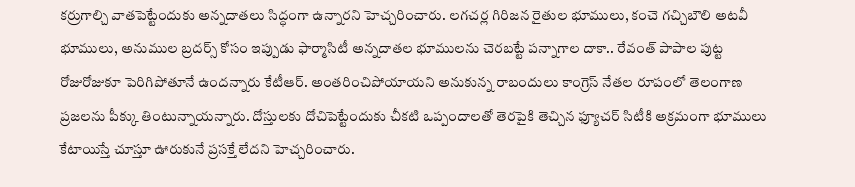కర్రుగాల్చి వాతపెట్టేందుకు అన్నదాతలు సిద్ధంగా ఉన్నారని హెచ్చరించారు. లగచర్ల గిరిజన రైతుల భూములు, కంచె గచ్చిబౌలి అటవీ భూములు, అనుముల బ్రదర్స్ కోసం ఇప్పుడు ఫార్మాసిటీ అన్నదాతల భూములను చెరబట్టే పన్నాగాల దాకా.. రేవంత్ పాపాల పుట్ట రోజురోజుకూ పెరిగిపోతూనే ఉందన్నారు కేటీఆర్. అంతరించిపోయాయని అనుకున్న రాబందులు కాంగ్రెస్ నేతల రూపంలో తెలంగాణ ప్రజలను పీక్కు తింటున్నాయన్నారు. దోస్తులకు దోచిపెట్టేందుకు చీకటి ఒప్పందాలతో తెరపైకి తెచ్చిన ఫ్యూచర్ సిటీకి అక్రమంగా భూములు కేటాయిస్తే చూస్తూ ఊరుకునే ప్రసక్తే లేదని హెచ్చరించారు.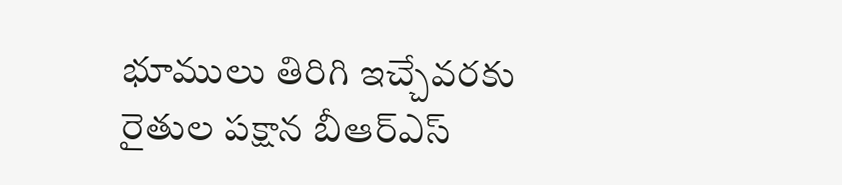భూములు తిరిగి ఇచ్చేవరకు రైతుల పక్షాన బీఆర్ఎస్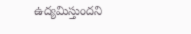ఉద్యమిస్తుందని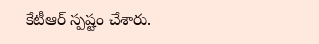కేటీఆర్ స్పష్టం చేశారు.